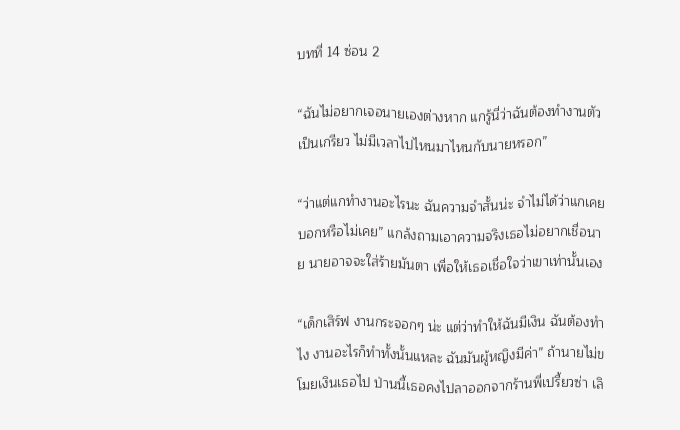บทที่ 14 ซ่อน 2

“ฉันไม่อยากเจอนายเองต่างหาก แกรู้นี่ว่าฉันต้องทำงานตัวเป็นเกรียว ไม่มีเวลาไปไหนมาไหนกับนายหรอก”

“ว่าแต่แกทำงานอะไรนะ ฉันความจำสั้นน่ะ จำไม่ได้ว่าแกเคยบอกหรือไม่เคย” แกล้งถามเอาความจริงเธอไม่อยากเชื่อนาย นายอาจจะใส่ร้ายมันตา เพื่อให้เธอเชื่อใจว่าเขาเท่านั้นเอง

“เด็กเสิร์ฟ งานกระจอกๆ น่ะ แต่ว่าทำให้ฉันมีเงิน ฉันต้องทำไง งานอะไรก็ทำทั้งนั้นแหละ ฉันมันผู้หญิงมีค่า” ถ้านายไม่ขโมยเงินเธอไป ป่านนี้เธอคงไปลาออกจากร้านพี่เปรี้ยวซ่า เลิ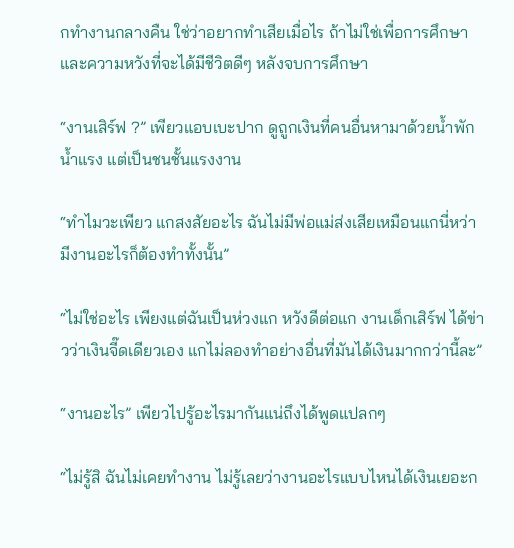กทำงานกลางคืน ใช่ว่าอยากทำเสียเมื่อไร ถ้าไม่ใช่เพื่อการศึกษา และความหวังที่จะได้มีชีวิตดีๆ หลังจบการศึกษา

“งานเสิร์ฟ ?” เพียวแอบเบะปาก ดูถูกเงินที่คนอื่นหามาด้วยน้ำพักน้ำแรง แต่เป็นชนชั้นแรงงาน

“ทำไมวะเพียว แกสงสัยอะไร ฉันไม่มีพ่อแม่ส่งเสียเหมือนแกนี่หว่า มีงานอะไรก็ต้องทำทั้งนั้น”

“ไม่ใช่อะไร เพียงแต่ฉันเป็นห่วงแก หวังดีต่อแก งานเด็กเสิร์ฟ ได้ข่าวว่าเงินจี๊ดเดียวเอง แกไม่ลองทำอย่างอื่นที่มันได้เงินมากกว่านี้ละ”

“งานอะไร” เพียวไปรู้อะไรมากันแน่ถึงได้พูดแปลกๆ

“ไม่รู้สิ ฉันไม่เคยทำงาน ไม่รู้เลยว่างานอะไรแบบไหนได้เงินเยอะก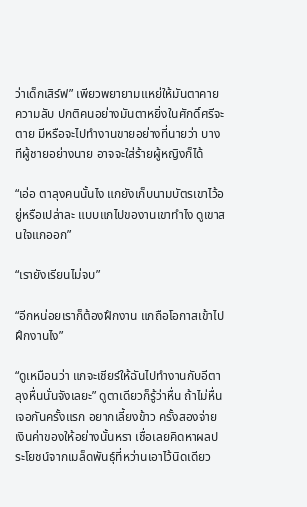ว่าเด็กเสิร์ฟ” เพียวพยายามแหย่ให้มันตาคายความลับ ปกติคนอย่างมันตาหยิ่งในศักดิ์ศรีจะตาย มีหรือจะไปทำงานขายอย่างที่นายว่า บางทีผู้ชายอย่างนาย อาจจะใส่ร้ายผู้หญิงก็ได้

“เอ่อ ตาลุงคนนั้นไง แกยังเก็บนามบัตรเขาไว้อยู่หรือเปล่าละ แบบแกไปของานเขาทำไง ดูเขาสนใจแกออก”

“เรายังเรียนไม่จบ”

“อีกหน่อยเราก็ต้องฝึกงาน แกถือโอกาสเข้าไปฝึกงานไง”

“ดูเหมือนว่า แกจะเชียร์ให้ฉันไปทำงานกับอีตาลุงหื่นนั่นจังเลยะ” ดูตาเดียวก็รู้ว่าหื่น ถ้าไม่หื่นเจอกันครั้งแรก อยากเลี้ยงข้าว ครั้งสองจ่ายเงินค่าของให้อย่างนั้นหรา เชื่อเลยคิดหาผลประโยชน์จากเมล็ดพันธุ์ที่หว่านเอาไว้นิดเดียว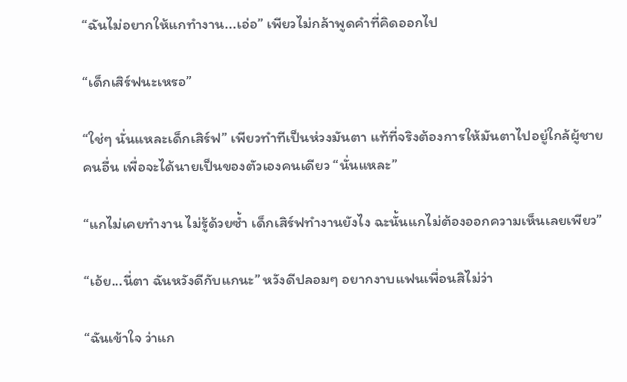“ฉันไม่อยากให้แกทำงาน...เอ่อ” เพียวไม่กล้าพูดคำที่คิดออกไป

“เด็กเสิร์ฟนะเหรอ”

“ใช่ๆ นั่นแหละเด็กเสิร์ฟ” เพียวทำทีเป็นห่วงมันตา แท้ที่จริงต้องการให้มันตาไปอยู่ใกล้ผู้ชายคนอื่น เพื่อจะได้นายเป็นของตัวเองคนเดียว “นั่นแหละ”

“แกไม่เคยทำงาน ไม่รู้ด้วยซ้ำ เด็กเสิร์ฟทำงานยังไง ฉะนั้นแกไม่ต้องออกความเห็นเลยเพียว”

“เอ้ย...นี่ตา ฉันหวังดีกับแกนะ” หวังดีปลอมๆ อยากงาบแฟนเพื่อนสิไม่ว่า

“ฉันเข้าใจ ว่าแก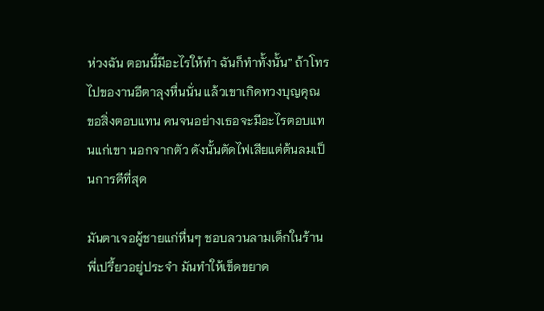ห่วงฉัน ตอนนี้มีอะไรให้ทำ ฉันก็ทำทั้งนั้น” ถ้าโทรไปของานอีตาลุงหื่นนั่น แล้วเขาเกิดทวงบุญคุณ ขอสิ่งตอบแทน คนจนอย่างเธอจะมีอะไรตอบแทนแก่เขา นอกจากตัว ดังนั้นตัดไฟเสียแต่ต้นลมเป็นการดีที่สุด

มันตาเจอผู้ชายแก่หื่นๆ ชอบลวนลามเด็กในร้านพี่เปรี้ยวอยู่ประจำ มันทำให้เข็ดขยาด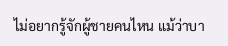ไม่อยากรู้จักผู้ชายคนไหน แม้ว่าบา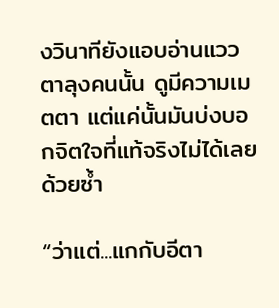งวินาทียังแอบอ่านแววตาลุงคนนั้น ดูมีความเมตตา แต่แค่นั้นมันบ่งบอกจิตใจที่แท้จริงไม่ได้เลยด้วยซ้ำ

“ว่าแต่...แกกับอีตา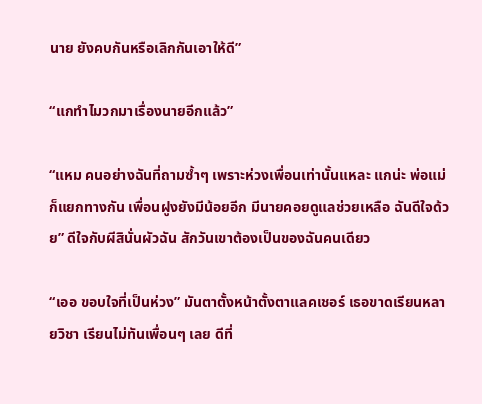นาย ยังคบกันหรือเลิกกันเอาให้ดี”

“แกทำไมวกมาเรื่องนายอีกแล้ว”

“แหม คนอย่างฉันที่ถามซ้ำๆ เพราะห่วงเพื่อนเท่านั้นแหละ แกน่ะ พ่อแม่ก็แยกทางกัน เพื่อนฝูงยังมีน้อยอีก มีนายคอยดูแลช่วยเหลือ ฉันดีใจด้วย” ดีใจกับผีสินั่นผัวฉัน สักวันเขาต้องเป็นของฉันคนเดียว

“เออ ขอบใจที่เป็นห่วง” มันตาตั้งหน้าตั้งตาแลคเชอร์ เธอขาดเรียนหลายวิชา เรียนไม่ทันเพื่อนๆ เลย ดีที่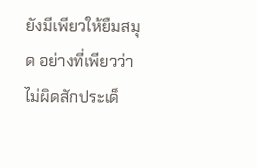ยังมีเพียวให้ยืมสมุด อย่างที่เพียวว่าไม่ผิดสักประเด็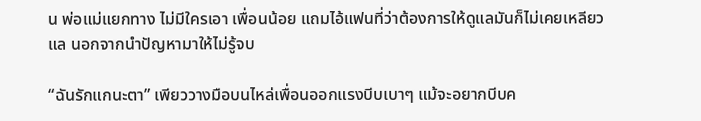น พ่อแม่แยกทาง ไม่มีใครเอา เพื่อนน้อย แถมไอ้แฟนที่ว่าต้องการให้ดูแลมันก็ไม่เคยเหลียวแล นอกจากนำปัญหามาให้ไม่รู้จบ

“ฉันรักแกนะตา” เพียววางมือบนไหล่เพื่อนออกแรงบีบเบาๆ แม้จะอยากบีบค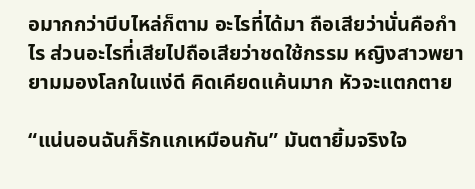อมากกว่าบีบไหล่ก็ตาม อะไรที่ได้มา ถือเสียว่านั่นคือกำไร ส่วนอะไรที่เสียไปถือเสียว่าชดใช้กรรม หญิงสาวพยายามมองโลกในแง่ดี คิดเคียดแค้นมาก หัวจะแตกตาย

“แน่นอนฉันก็รักแกเหมือนกัน” มันตายิ้มจริงใจ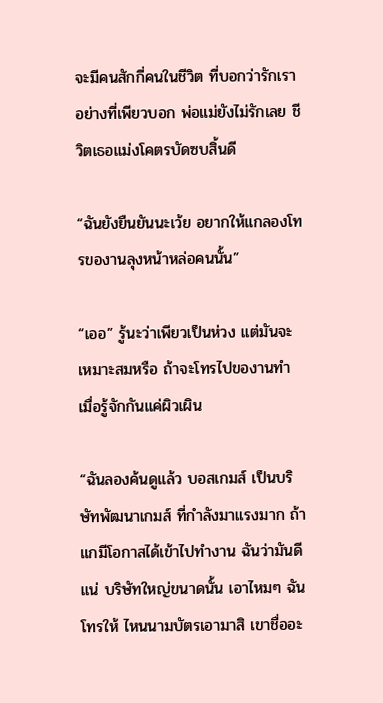จะมีคนสักกี่คนในชีวิต ที่บอกว่ารักเรา อย่างที่เพียวบอก พ่อแม่ยังไม่รักเลย ชีวิตเธอแม่งโคตรบัดซบสิ้นดี

“ฉันยังยืนยันนะเว้ย อยากให้แกลองโทรของานลุงหน้าหล่อคนนั้น”

“เออ” รู้นะว่าเพียวเป็นห่วง แต่มันจะเหมาะสมหรือ ถ้าจะโทรไปของานทำ เมื่อรู้จักกันแค่ผิวเผิน

“ฉันลองค้นดูแล้ว บอสเกมส์ เป็นบริษัทพัฒนาเกมส์ ที่กำลังมาแรงมาก ถ้าแกมีโอกาสได้เข้าไปทำงาน ฉันว่ามันดีแน่ บริษัทใหญ่ขนาดนั้น เอาไหมๆ ฉันโทรให้ ไหนนามบัตรเอามาสิ เขาชื่ออะ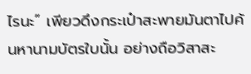ไรนะ” เพียวดึงกระเป๋าสะพายมันตาไปค้นหานามบัตรใบนั้น อย่างถือวิสาสะ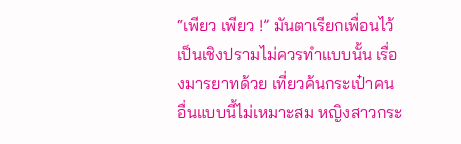“เพียว เพียว !” มันตาเรียกเพื่อนไว้ เป็นเชิงปรามไม่ควรทำแบบนั้น เรื่องมารยาทด้วย เที่ยวค้นกระเป๋าคนอื่นแบบนี้ไม่เหมาะสม หญิงสาวกระ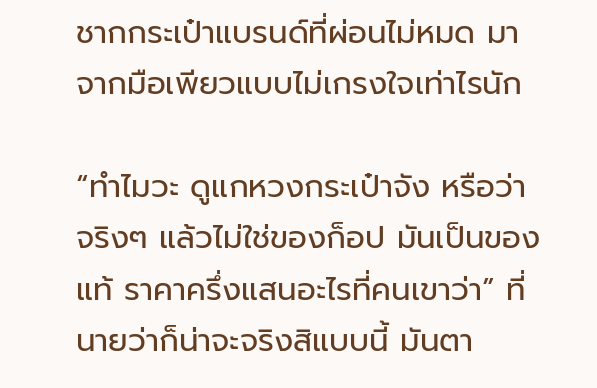ชากกระเป๋าแบรนด์ที่ผ่อนไม่หมด มาจากมือเพียวแบบไม่เกรงใจเท่าไรนัก

“ทำไมวะ ดูแกหวงกระเป๋าจัง หรือว่าจริงๆ แล้วไม่ใช่ของก็อป มันเป็นของแท้ ราคาครึ่งแสนอะไรที่คนเขาว่า” ที่นายว่าก็น่าจะจริงสิแบบนี้ มันตา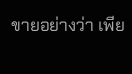ขายอย่างว่า เพีย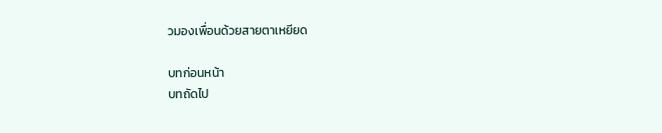วมองเพื่อนด้วยสายตาเหยียด

บทก่อนหน้า
บทถัดไป